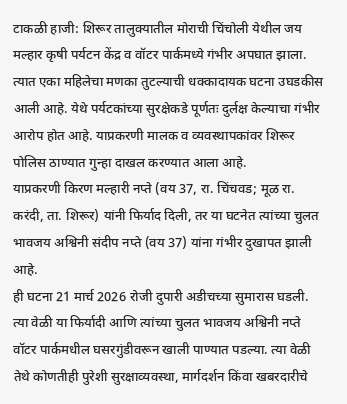टाकळी हाजी: शिरूर तालुक्यातील मोराची चिंचोली येथील जय मल्हार कृषी पर्यटन केंद्र व वॉटर पार्कमध्ये गंभीर अपघात झाला. त्यात एका महिलेचा मणका तुटल्याची धक्कादायक घटना उघडकीस आली आहे. येथे पर्यटकांच्या सुरक्षेकडे पूर्णतः दुर्लक्ष केल्याचा गंभीर आरोप होत आहे. याप्रकरणी मालक व व्यवस्थापकांवर शिरूर पोलिस ठाण्यात गुन्हा दाखल करण्यात आला आहे.
याप्रकरणी किरण मल्हारी नप्ते (वय 37, रा. चिंचवड; मूळ रा. करंदी, ता. शिरूर) यांनी फिर्याद दिली, तर या घटनेत त्यांच्या चुलत भावजय अश्विनी संदीप नप्ते (वय 37) यांना गंभीर दुखापत झाली आहे.
ही घटना 21 मार्च 2026 रोजी दुपारी अडीचच्या सुमारास घडली. त्या वेळी या फिर्यादी आणि त्यांच्या चुलत भावजय अश्विनी नप्ते वॉटर पार्कमधील घसरगुंडीवरून खाली पाण्यात पडल्या. त्या वेळी तेथे कोणतीही पुरेशी सुरक्षाव्यवस्था, मार्गदर्शन किंवा खबरदारीचे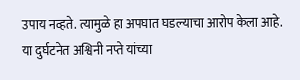उपाय नव्हते. त्यामुळे हा अपघात घडल्याचा आरोप केला आहे.
या दुर्घटनेत अश्विनी नप्ते यांच्या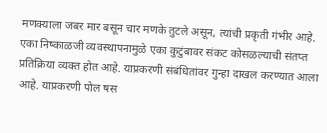मणक्याला जबर मार बसून चार मणके तुटले असून, त्यांची प्रकृती गंभीर आहे. एका निष्काळजी व्यवस्थापनामुळे एका कुटुंबावर संकट कोसळल्याची संतप्त प्रतिक्रिया व्यक्त होत आहे. याप्रकरणी संबंधितांवर गुन्हा दाखल करण्यात आला आहे. याप्रकरणी पोल षस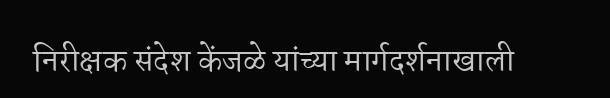निरीक्षक संदेश केंजळे यांच्या मार्गदर्शनाखाली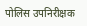पोलिस उपनिरीक्षक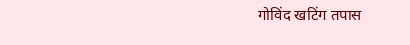गोविंद खटिंग तपास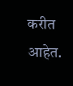करीत आहेत.